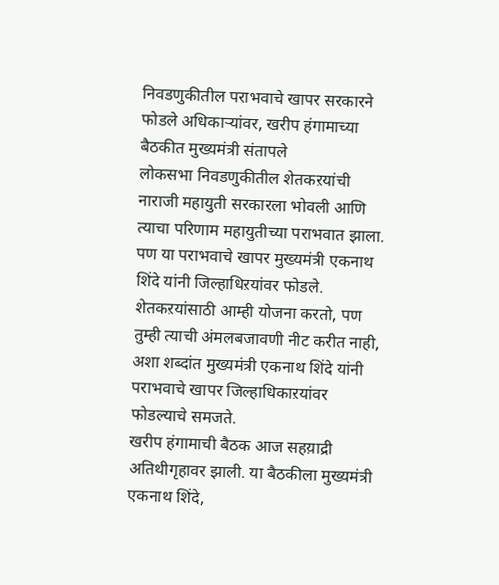निवडणुकीतील पराभवाचे खापर सरकारने फोडले अधिकाऱ्यांवर, खरीप हंगामाच्या बैठकीत मुख्यमंत्री संतापले
लोकसभा निवडणुकीतील शेतकऱयांची नाराजी महायुती सरकारला भोवली आणि त्याचा परिणाम महायुतीच्या पराभवात झाला. पण या पराभवाचे खापर मुख्यमंत्री एकनाथ शिंदे यांनी जिल्हाधिऱयांवर फोडले. शेतकऱयांसाठी आम्ही योजना करतो, पण तुम्ही त्याची अंमलबजावणी नीट करीत नाही, अशा शब्दांत मुख्यमंत्री एकनाथ शिंदे यांनी पराभवाचे खापर जिल्हाधिकाऱयांवर फोडल्याचे समजते.
खरीप हंगामाची बैठक आज सहय़ाद्री अतिथीगृहावर झाली. या बैठकीला मुख्यमंत्री एकनाथ शिंदे,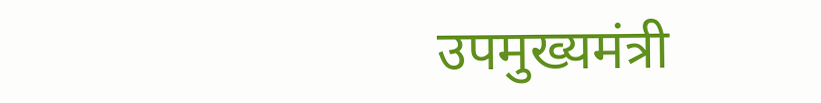उपमुख्यमंत्री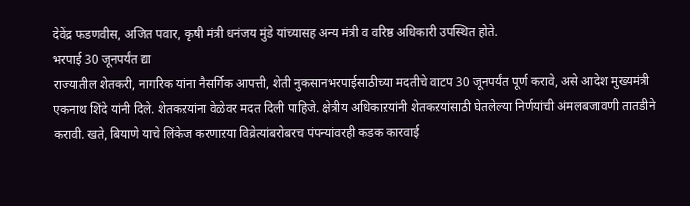देवेंद्र फडणवीस, अजित पवार, कृषी मंत्री धनंजय मुंडे यांच्यासह अन्य मंत्री व वरिष्ठ अधिकारी उपस्थित होते.
भरपाई 30 जूनपर्यंत द्या
राज्यातील शेतकरी, नागरिक यांना नैसर्गिक आपत्ती, शेती नुकसानभरपाईसाठीच्या मदतीचे वाटप 30 जूनपर्यंत पूर्ण करावे, असे आदेश मुख्यमंत्री एकनाथ शिंदे यांनी दिले. शेतकऱयांना वेळेवर मदत दिली पाहिजे. क्षेत्रीय अधिकाऱयांनी शेतकऱयांसाठी घेतलेल्या निर्णयांची अंमलबजावणी तातडीने करावी. खते, बियाणे याचे लिंकेज करणाऱया विव्रेत्यांबरोबरच पंपन्यांवरही कडक कारवाई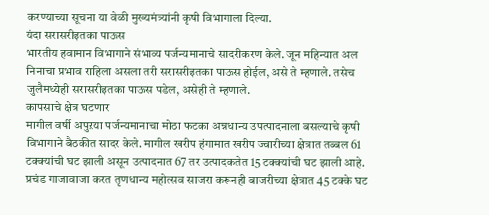करण्याच्या सूचना या वेळी मुख्यमंत्र्यांनी कृषी विभागाला दिल्या.
यंदा सरासरीइतका पाऊस
भारतीय हवामान विभागाने संभाव्य पर्जन्यमानाचे सादरीकरण केले. जून महिन्यात अल निनाचा प्रभाव राहिला असला तरी सरासरीइतका पाऊस होईल, असे ते म्हणाले. तसेच जुलैमध्येही सरासरीइतका पाऊस पडेल, असेही ते म्हणाले.
कापसाचे क्षेत्र घटणार
मागील वर्षी अपुऱया पर्जन्यमानाचा मोठा फटका अन्नधान्य उपत्पादनाला बसल्याचे कृषी विभागाने बैठकीत सादर केले. मागील खरीप हंगामात खरीप ज्वारीच्या क्षेत्रात तब्बल 61 टक्क्यांची घट झाली असून उत्पादनात 67 तर उत्पादकतेत 15 टक्क्यांची घट झाली आहे. प्रचंड गाजावाजा करत तृणधान्य महोत्सव साजरा करूनही बाजरीच्या क्षेत्रात 45 टक्के घट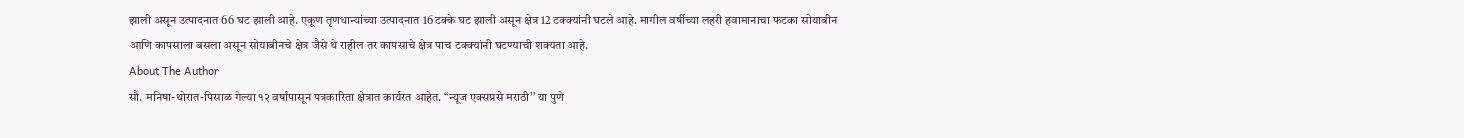झाली असून उत्पादनात 66 घट झाली आहे. एकूण तृणधान्यांच्या उत्पादनात 16 टक्के घट झाली असून क्षेत्र 12 टक्क्यांनी घटले आहे. मागील वर्षीच्या लहरी हवामानाचा फटका सोयाबीन आणि कापसाला बसला असून सोयाबीनचे क्षेत्र जैसे थे राहील तर कापसाचे क्षेत्र पाच टक्क्यांनी घटण्याची शक्यता आहे.
About The Author
सौ. मनिषा-थोरात-पिसाळ गेल्या १२ वर्षांपासून पत्रकारिता क्षेत्रात कार्यरत आहेत. ‘‘न्यूज एक्सप्रसे मराठी’’ या पुणे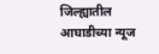जिल्ह्यातील आघाडीच्या न्यूज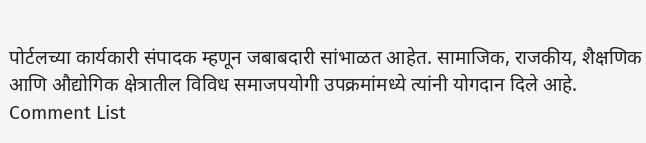पोर्टलच्या कार्यकारी संपादक म्हणून जबाबदारी सांभाळत आहेत. सामाजिक, राजकीय, शैक्षणिक आणि औद्योगिक क्षेत्रातील विविध समाजपयोगी उपक्रमांमध्ये त्यांनी योगदान दिले आहे.
Comment List